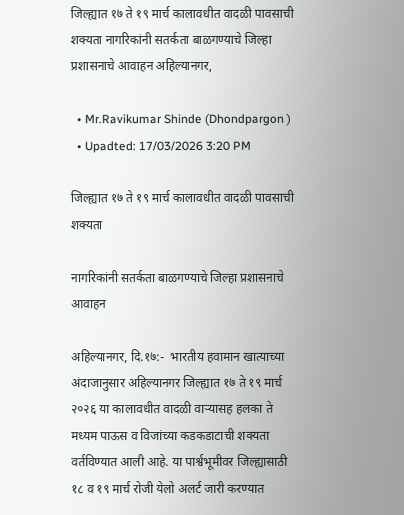जिल्ह्यात १७ ते १९ मार्च कालावधीत वादळी पावसाची शक्यता नागरिकांनी सतर्कता बाळगण्याचे जिल्हा प्रशासनाचे आवाहन अहिल्यानगर,

  • Mr.Ravikumar Shinde (Dhondpargon )
  • Upadted: 17/03/2026 3:20 PM

जिल्ह्यात १७ ते १९ मार्च कालावधीत वादळी पावसाची शक्यता

नागरिकांनी सतर्कता बाळगण्याचे जिल्हा प्रशासनाचे आवाहन

अहिल्यानगर, दि.१७:-  भारतीय हवामान खात्याच्या अंदाजानुसार अहिल्यानगर जिल्ह्यात १७ ते १९ मार्च २०२६ या कालावधीत वादळी वाऱ्यासह हलका ते मध्यम पाऊस व विजांच्या कडकडाटाची शक्यता वर्तविण्यात आली आहे. या पार्श्वभूमीवर जिल्ह्यासाठी १८ व १९ मार्च रोजी येलो अलर्ट जारी करण्यात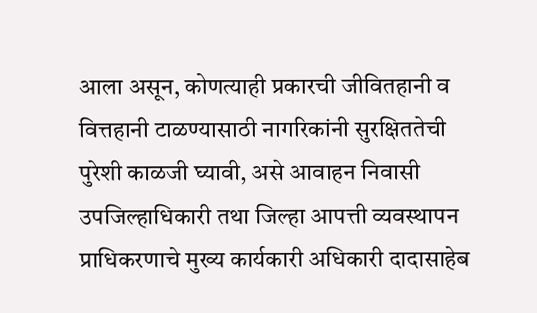आला असून, कोणत्याही प्रकारची जीवितहानी व वित्तहानी टाळण्यासाठी नागरिकांनी सुरक्षिततेची पुरेशी काळजी घ्यावी, असे आवाहन निवासी उपजिल्हाधिकारी तथा जिल्हा आपत्ती व्यवस्थापन प्राधिकरणाचे मुख्य कार्यकारी अधिकारी दादासाहेब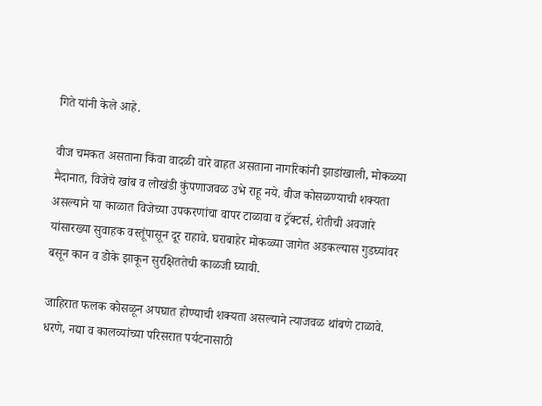गिते यांनी केले आहे.

वीज चमकत असताना किंवा वादळी वारे वाहत असताना नागरिकांनी झाडांखाली, मोकळ्या मैदानात, विजेचे खांब व लोखंडी कुंपणाजवळ उभे राहू नये. वीज कोसळण्याची शक्यता असल्याने या काळात विजेच्या उपकरणांचा वापर टाळावा व ट्रॅक्टर्स, शेतीची अवजारे यांसारख्या सुवाहक वस्तूंपासून दूर राहावे. घराबाहेर मोकळ्या जागेत अडकल्यास गुडघ्यांवर बसून कान व डोके झाकून सुरक्षिततेची काळजी घ्यावी.

जाहिरात फलक कोसळून अपघात होण्याची शक्यता असल्याने त्याजवळ थांबणे टाळावे. धरणे, नद्या व कालव्यांच्या परिसरात पर्यटनासाठी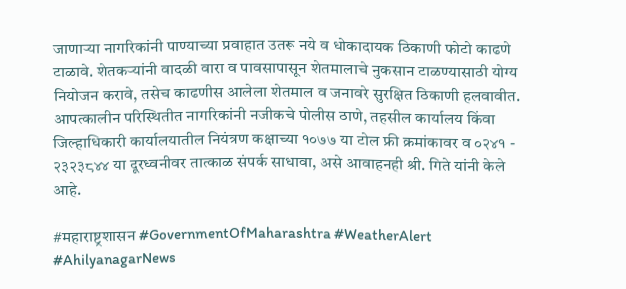जाणाऱ्या नागरिकांनी पाण्याच्या प्रवाहात उतरू नये व धोकादायक ठिकाणी फोटो काढणे टाळावे. शेतकऱ्यांनी वादळी वारा व पावसापासून शेतमालाचे नुकसान टाळण्यासाठी योग्य नियोजन करावे, तसेच काढणीस आलेला शेतमाल व जनावरे सुरक्षित ठिकाणी हलवावीत. आपत्कालीन परिस्थितीत नागरिकांनी नजीकचे पोलीस ठाणे, तहसील कार्यालय किंवा जिल्हाधिकारी कार्यालयातील नियंत्रण कक्षाच्या १०७७ या टोल फ्री क्रमांकावर व ०२४१ - २३२३८४४ या दूरध्वनीवर तात्काळ संपर्क साधावा, असे आवाहनही श्री. गिते यांनी केले आहे.

#महाराष्ट्रशासन #GovernmentOfMaharashtra #WeatherAlert #AhilyanagarNews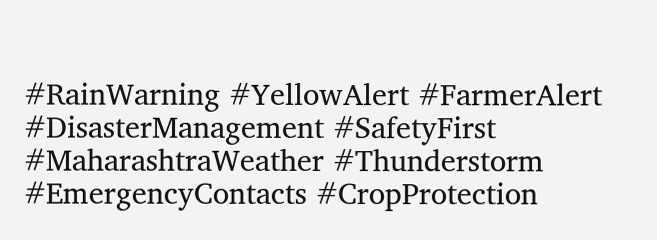#RainWarning #YellowAlert #FarmerAlert #DisasterManagement #SafetyFirst #MaharashtraWeather #Thunderstorm #EmergencyContacts #CropProtection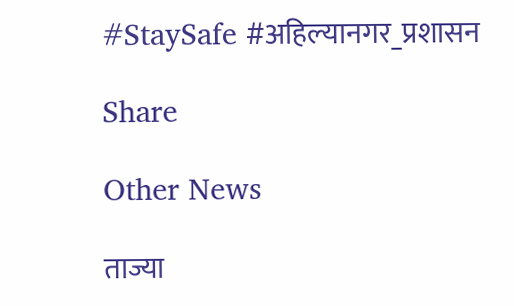#StaySafe #अहिल्यानगर_प्रशासन

Share

Other News

ताज्या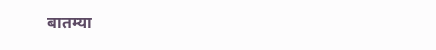बातम्या